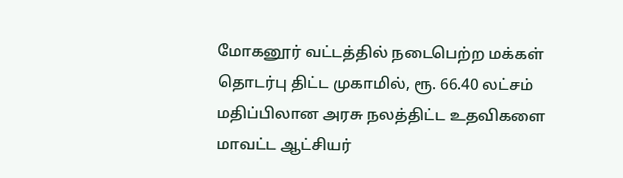மோகனூர் வட்டத்தில் நடைபெற்ற மக்கள் தொடர்பு திட்ட முகாமில், ரூ. 66.40 லட்சம் மதிப்பிலான அரசு நலத்திட்ட உதவிகளை மாவட்ட ஆட்சியர்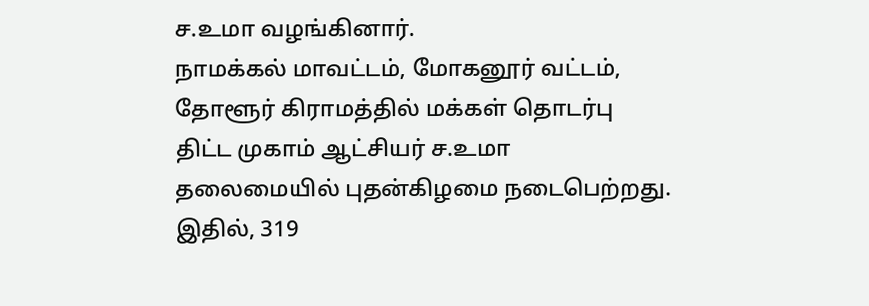ச.உமா வழங்கினார்.
நாமக்கல் மாவட்டம், மோகனூர் வட்டம், தோளூர் கிராமத்தில் மக்கள் தொடர்பு திட்ட முகாம் ஆட்சியர் ச.உமா தலைமையில் புதன்கிழமை நடைபெற்றது. இதில், 319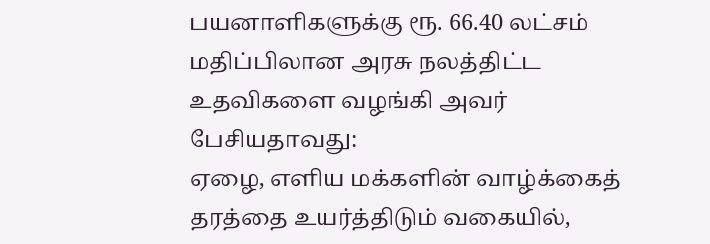பயனாளிகளுக்கு ரூ. 66.40 லட்சம் மதிப்பிலான அரசு நலத்திட்ட உதவிகளை வழங்கி அவர் பேசியதாவது:
ஏழை, எளிய மக்களின் வாழ்க்கைத் தரத்தை உயர்த்திடும் வகையில்,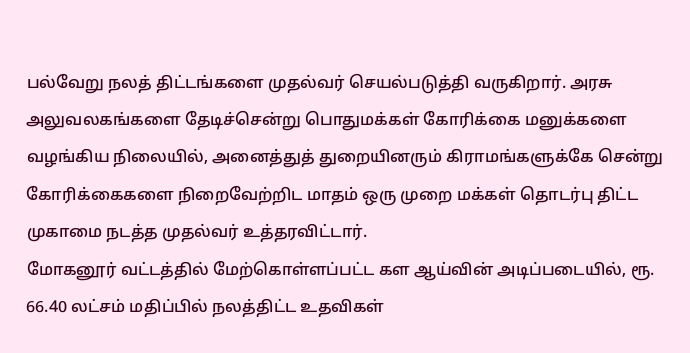பல்வேறு நலத் திட்டங்களை முதல்வர் செயல்படுத்தி வருகிறார். அரசு அலுவலகங்களை தேடிச்சென்று பொதுமக்கள் கோரிக்கை மனுக்களை வழங்கிய நிலையில், அனைத்துத் துறையினரும் கிராமங்களுக்கே சென்று கோரிக்கைகளை நிறைவேற்றிட மாதம் ஒரு முறை மக்கள் தொடர்பு திட்ட முகாமை நடத்த முதல்வர் உத்தரவிட்டார்.
மோகனூர் வட்டத்தில் மேற்கொள்ளப்பட்ட கள ஆய்வின் அடிப்படையில், ரூ. 66.40 லட்சம் மதிப்பில் நலத்திட்ட உதவிகள்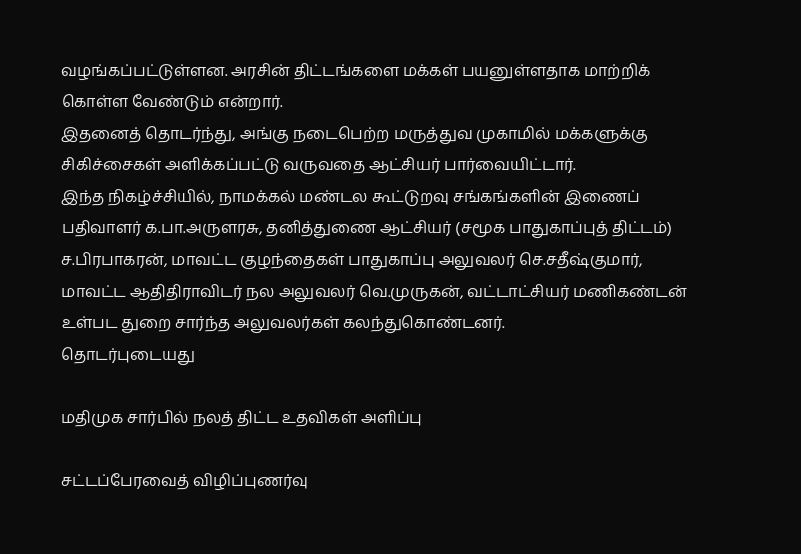வழங்கப்பட்டுள்ளன. அரசின் திட்டங்களை மக்கள் பயனுள்ளதாக மாற்றிக் கொள்ள வேண்டும் என்றார்.
இதனைத் தொடர்ந்து, அங்கு நடைபெற்ற மருத்துவ முகாமில் மக்களுக்கு சிகிச்சைகள் அளிக்கப்பட்டு வருவதை ஆட்சியர் பார்வையிட்டார்.
இந்த நிகழ்ச்சியில், நாமக்கல் மண்டல கூட்டுறவு சங்கங்களின் இணைப் பதிவாளர் க.பா.அருளரசு, தனித்துணை ஆட்சியர் (சமூக பாதுகாப்புத் திட்டம்) ச.பிரபாகரன், மாவட்ட குழந்தைகள் பாதுகாப்பு அலுவலர் செ.சதீஷ்குமார், மாவட்ட ஆதிதிராவிடர் நல அலுவலர் வெ.முருகன், வட்டாட்சியர் மணிகண்டன் உள்பட துறை சார்ந்த அலுவலர்கள் கலந்துகொண்டனர்.
தொடர்புடையது

மதிமுக சார்பில் நலத் திட்ட உதவிகள் அளிப்பு

சட்டப்பேரவைத் விழிப்புணர்வு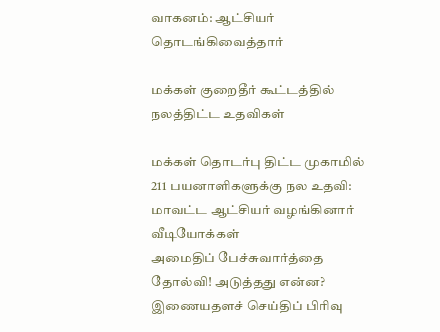வாகனம்: ஆட்சியர் தொடங்கிவைத்தார்

மக்கள் குறைதீர் கூட்டத்தில் நலத்திட்ட உதவிகள்

மக்கள் தொடர்பு திட்ட முகாமில் 211 பயனாளிகளுக்கு நல உதவி: மாவட்ட ஆட்சியர் வழங்கினார்
வீடியோக்கள்
அமைதிப் பேச்சுவார்த்தை தோல்வி! அடுத்தது என்ன?
இணையதளச் செய்திப் பிரிவு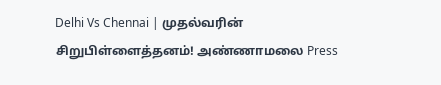Delhi Vs Chennai | முதல்வரின் சிறுபிள்ளைத்தனம்! அண்ணாமலை Press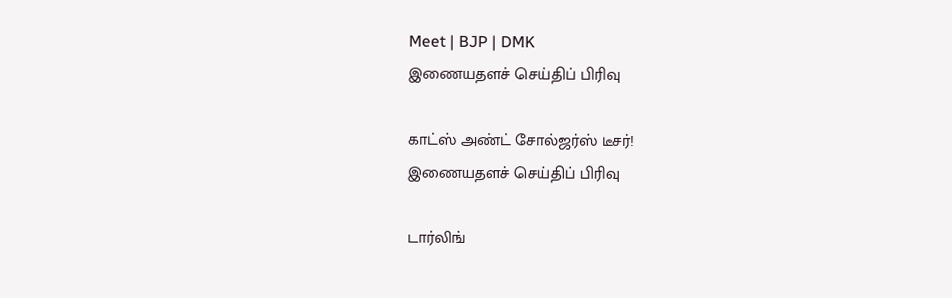Meet | BJP | DMK
இணையதளச் செய்திப் பிரிவு

காட்ஸ் அண்ட் சோல்ஜர்ஸ் டீசர்!
இணையதளச் செய்திப் பிரிவு

டார்லிங்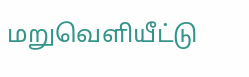மறுவெளியீட்டு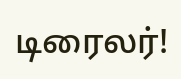டிரைலர்!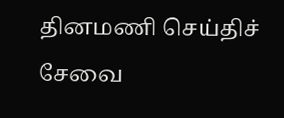தினமணி செய்திச் சேவை